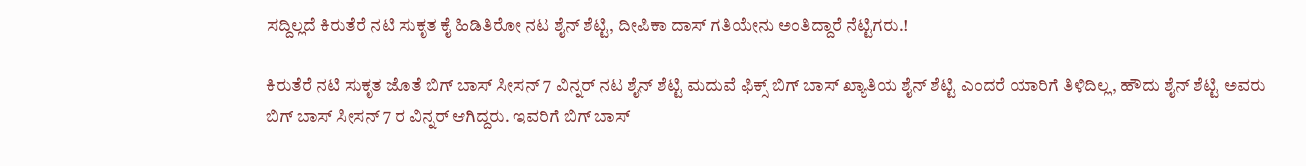ಸದ್ದಿಲ್ಲದೆ ಕಿರುತೆರೆ ನಟಿ ಸುಕೃತ ಕೈ ಹಿಡಿತಿರೋ ನಟ ಶೈನ್ ಶೆಟ್ಟಿ, ದೀಪಿಕಾ ದಾಸ್ ಗತಿಯೇನು ಅಂತಿದ್ದಾರೆ ನೆಟ್ಟಿಗರು.!

ಕಿರುತೆರೆ ನಟಿ ಸುಕೃತ ಜೊತೆ ಬಿಗ್ ಬಾಸ್ ಸೀಸನ್ 7 ವಿನ್ನರ್ ನಟ ಶೈನ್ ಶೆಟ್ಟಿ ಮದುವೆ ಫಿಕ್ಸ್ ಬಿಗ್ ಬಾಸ್ ಖ್ಯಾತಿಯ ಶೈನ್ ಶೆಟ್ಟಿ ಎಂದರೆ ಯಾರಿಗೆ ತಿಳಿದಿಲ್ಲ, ಹೌದು ಶೈನ್ ಶೆಟ್ಟಿ ಅವರು ಬಿಗ್ ಬಾಸ್ ಸೀಸನ್ 7 ರ ವಿನ್ನರ್ ಆಗಿದ್ದರು. ಇವರಿಗೆ ಬಿಗ್ ಬಾಸ್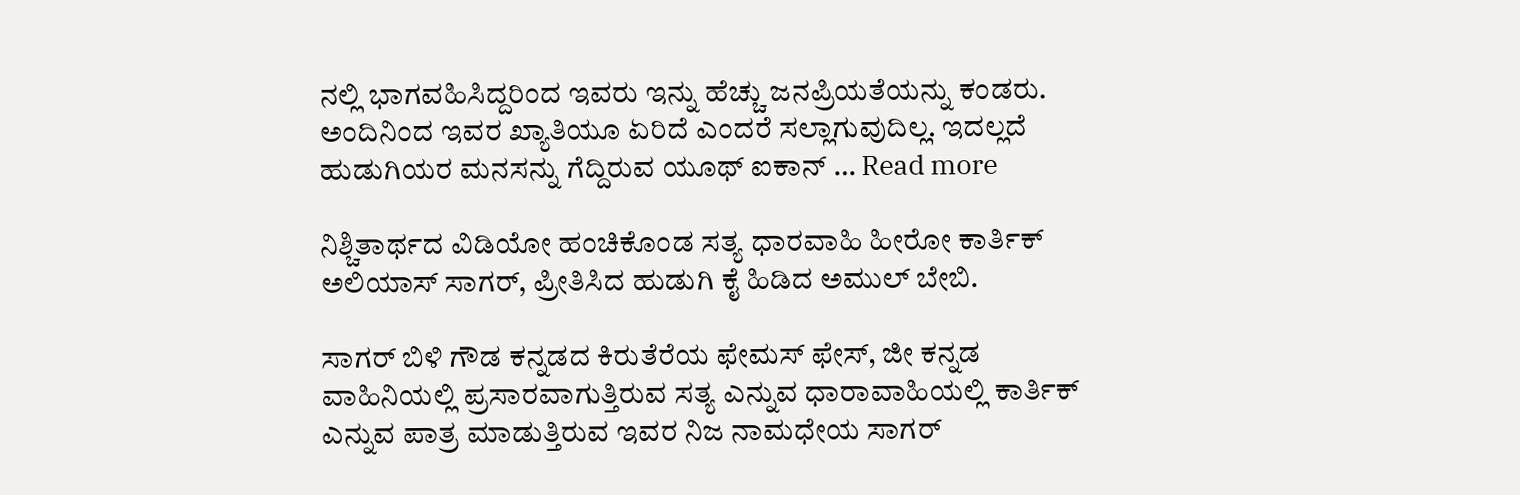ನಲ್ಲಿ ಭಾಗವಹಿಸಿದ್ದರಿಂದ ಇವರು ಇನ್ನು ಹೆಚ್ಚು ಜನಪ್ರಿಯತೆಯನ್ನು ಕಂಡರು. ಅಂದಿನಿಂದ ಇವರ ಖ್ಯಾತಿಯೂ ಏರಿದೆ ಎಂದರೆ ಸಲ್ಲಾಗುವುದಿಲ್ಲ. ಇದಲ್ಲದೆ ಹುಡುಗಿಯರ ಮನಸನ್ನು ಗೆದ್ದಿರುವ ಯೂಥ್ ಐಕಾನ್ … Read more

ನಿಶ್ಚಿತಾರ್ಥದ ವಿಡಿಯೋ ಹಂಚಿಕೊಂಡ ಸತ್ಯ ಧಾರವಾಹಿ ಹೀರೋ ಕಾರ್ತಿಕ್ ಅಲಿಯಾಸ್ ಸಾಗರ್, ಪ್ರೀತಿಸಿದ ಹುಡುಗಿ ಕೈ ಹಿಡಿದ ಅಮುಲ್ ಬೇಬಿ.

ಸಾಗರ್ ಬಿಳಿ ಗೌಡ ಕನ್ನಡದ ಕಿರುತೆರೆಯ ಫೇಮಸ್ ಫೇಸ್, ಜೀ ಕನ್ನಡ ವಾಹಿನಿಯಲ್ಲಿ ಪ್ರಸಾರವಾಗುತ್ತಿರುವ ಸತ್ಯ ಎನ್ನುವ ಧಾರಾವಾಹಿಯಲ್ಲಿ ಕಾರ್ತಿಕ್ ಎನ್ನುವ ಪಾತ್ರ ಮಾಡುತ್ತಿರುವ ಇವರ ನಿಜ ನಾಮಧೇಯ ಸಾಗರ್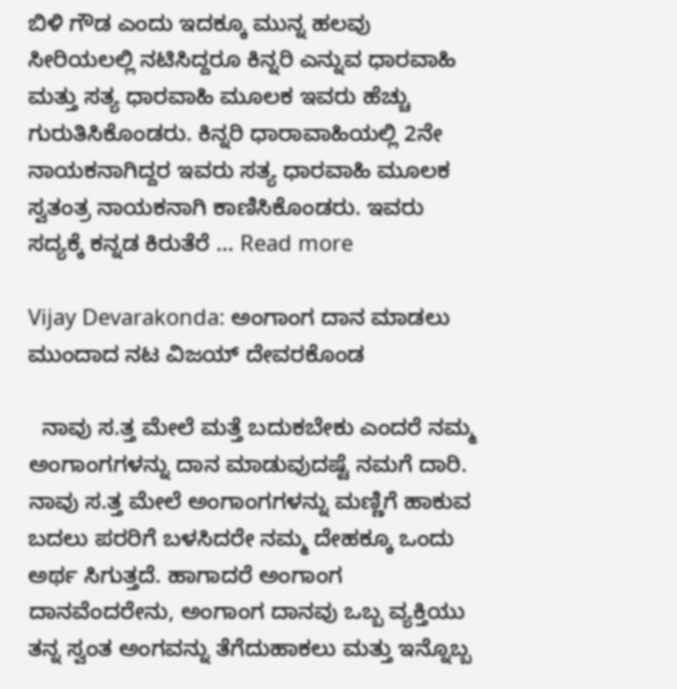ಬಿಳಿ ಗೌಡ ಎಂದು ಇದಕ್ಕೂ ಮುನ್ನ ಹಲವು ಸೀರಿಯಲಲ್ಲಿ ನಟಿಸಿದ್ದರೂ ಕಿನ್ನರಿ ಎನ್ನುವ ಧಾರವಾಹಿ ಮತ್ತು ಸತ್ಯ ಧಾರವಾಹಿ ಮೂಲಕ ಇವರು ಹೆಚ್ಚು ಗುರುತಿಸಿಕೊಂಡರು. ಕಿನ್ನರಿ ಧಾರಾವಾಹಿಯಲ್ಲಿ 2ನೇ ನಾಯಕನಾಗಿದ್ದರ ಇವರು ಸತ್ಯ ಧಾರವಾಹಿ ಮೂಲಕ ಸ್ವತಂತ್ರ ನಾಯಕನಾಗಿ ಕಾಣಿಸಿಕೊಂಡರು. ಇವರು ಸದ್ಯಕ್ಕೆ ಕನ್ನಡ ಕಿರುತೆರೆ … Read more

Vijay Devarakonda: ಅಂಗಾಂಗ ದಾನ ಮಾಡಲು ಮುಂದಾದ ನಟ ವಿಜಯ್ ದೇವರಕೊಂಡ

  ನಾವು ಸ.ತ್ತ ಮೇಲೆ ಮತ್ತೆ ಬದುಕಬೇಕು ಎಂದರೆ ನಮ್ಮ ಅಂಗಾಂಗಗಳನ್ನು ದಾನ ಮಾಡುವುದಷ್ಟೆ ನಮಗೆ ದಾರಿ. ನಾವು ಸ.ತ್ತ ಮೇಲೆ ಅಂಗಾಂಗಗಳನ್ನು ಮಣ್ಣಿಗೆ ಹಾಕುವ ಬದಲು ಪರರಿಗೆ ಬಳಸಿದರೇ ನಮ್ಮ ದೇಹಕ್ಕೂ ಒಂದು ಅರ್ಥ ಸಿಗುತ್ತದೆ. ಹಾಗಾದರೆ ಅಂಗಾಂಗ ದಾನವೆಂದರೇನು, ಅಂಗಾಂಗ ದಾನವು ಒಬ್ಬ ವ್ಯಕ್ತಿಯು ತನ್ನ ಸ್ವಂತ ಅಂಗವನ್ನು ತೆಗೆದುಹಾಕಲು ಮತ್ತು ಇನ್ನೊಬ್ಬ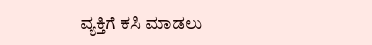ವ್ಯಕ್ತಿಗೆ ಕಸಿ ಮಾಡಲು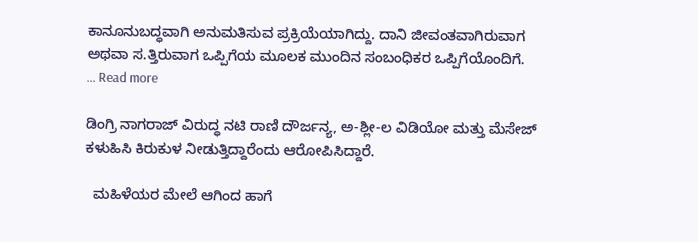ಕಾನೂನುಬದ್ಧವಾಗಿ ಅನುಮತಿಸುವ ಪ್ರಕ್ರಿಯೆಯಾಗಿದ್ದು. ದಾನಿ ಜೀವಂತವಾಗಿರುವಾಗ ಅಥವಾ ಸ.ತ್ತಿರುವಾಗ ಒಪ್ಪಿಗೆಯ ಮೂಲಕ ಮುಂದಿನ ಸಂಬಂಧಿಕರ ಒಪ್ಪಿಗೆಯೊಂದಿಗೆ. … Read more

ಡಿಂಗ್ರಿ ನಾಗರಾಜ್ ವಿರುದ್ಧ ನಟಿ ರಾಣಿ ದೌರ್ಜನ್ಯ, ಅ-ಶ್ಲೀ-ಲ ವಿಡಿಯೋ ಮತ್ತು ಮೆಸೇಜ್ ಕಳುಹಿಸಿ ಕಿರುಕುಳ ನೀಡುತ್ತಿದ್ದಾರೆಂದು ಆರೋಪಿಸಿದ್ದಾರೆ.

  ಮಹಿಳೆಯರ ಮೇಲೆ ಆಗಿಂದ ಹಾಗೆ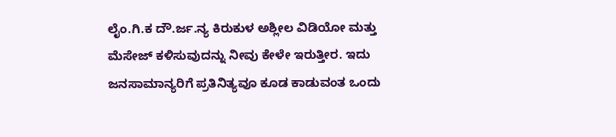ಲೈಂ.ಗಿ.ಕ ದೌ.ರ್ಜ.ನ್ಯ ಕಿರುಕುಳ ಅಶ್ಲೀಲ ವಿಡಿಯೋ ಮತ್ತು ಮೆಸೇಜ್ ಕಳಿಸುವುದನ್ನು ನೀವು ಕೇಳೇ ಇರುತ್ತೀರ. ಇದು ಜನಸಾಮಾನ್ಯರಿಗೆ ಪ್ರತಿನಿತ್ಯವೂ ಕೂಡ ಕಾಡುವಂತ ಒಂದು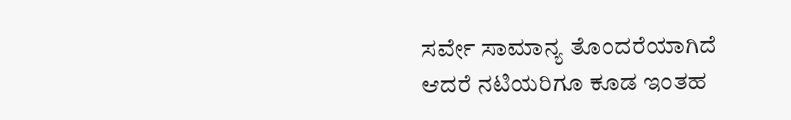ಸರ್ವೇ ಸಾಮಾನ್ಯ ತೊಂದರೆಯಾಗಿದೆ ಆದರೆ ನಟಿಯರಿಗೂ ಕೂಡ ಇಂತಹ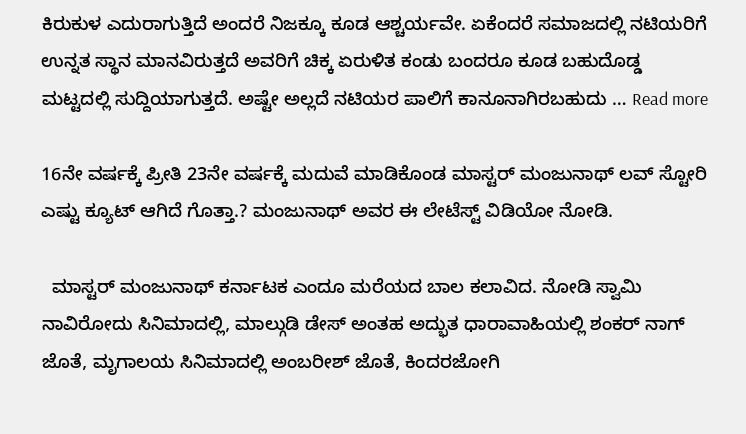ಕಿರುಕುಳ ಎದುರಾಗುತ್ತಿದೆ ಅಂದರೆ ನಿಜಕ್ಕೂ ಕೂಡ ಆಶ್ಚರ್ಯವೇ. ಏಕೆಂದರೆ ಸಮಾಜದಲ್ಲಿ ನಟಿಯರಿಗೆ ಉನ್ನತ ಸ್ಥಾನ ಮಾನವಿರುತ್ತದೆ ಅವರಿಗೆ ಚಿಕ್ಕ ಏರುಳಿತ ಕಂಡು ಬಂದರೂ ಕೂಡ ಬಹುದೊಡ್ಡ ಮಟ್ಟದಲ್ಲಿ ಸುದ್ದಿಯಾಗುತ್ತದೆ. ಅಷ್ಟೇ ಅಲ್ಲದೆ ನಟಿಯರ ಪಾಲಿಗೆ ಕಾನೂನಾಗಿರಬಹುದು … Read more

16ನೇ ವರ್ಷಕ್ಕೆ ಪ್ರೀತಿ 23ನೇ ವರ್ಷಕ್ಕೆ ಮದುವೆ ಮಾಡಿಕೊಂಡ ಮಾಸ್ಟರ್ ಮಂಜುನಾಥ್ ಲವ್ ಸ್ಟೋರಿ ಎಷ್ಟು ಕ್ಯೂಟ್ ಆಗಿದೆ ಗೊತ್ತಾ.? ಮಂಜುನಾಥ್ ಅವರ ಈ ಲೇಟೆಸ್ಟ್ ವಿಡಿಯೋ ನೋಡಿ.

  ಮಾಸ್ಟರ್ ಮಂಜುನಾಥ್ ಕರ್ನಾಟಕ ಎಂದೂ ಮರೆಯದ ಬಾಲ ಕಲಾವಿದ. ನೋಡಿ ಸ್ವಾಮಿ ನಾವಿರೋದು ಸಿನಿಮಾದಲ್ಲಿ, ಮಾಲ್ಗುಡಿ ಡೇಸ್ ಅಂತಹ ಅದ್ಭುತ ಧಾರಾವಾಹಿಯಲ್ಲಿ ಶಂಕರ್ ನಾಗ್ ಜೊತೆ, ಮೃಗಾಲಯ ಸಿನಿಮಾದಲ್ಲಿ ಅಂಬರೀಶ್ ಜೊತೆ, ಕಿಂದರಜೋಗಿ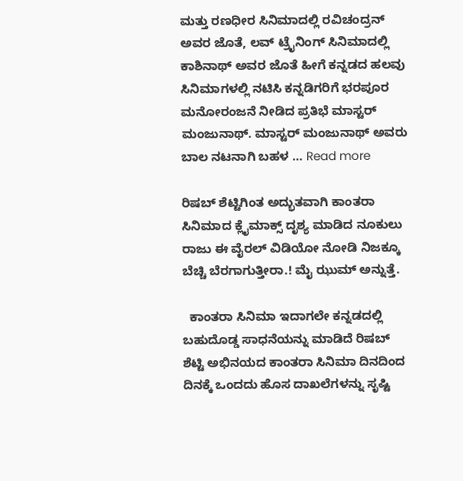ಮತ್ತು ರಣಧೀರ ಸಿನಿಮಾದಲ್ಲಿ ರವಿಚಂದ್ರನ್ ಅವರ ಜೊತೆ, ಲವ್ ಟ್ರೈನಿಂಗ್ ಸಿನಿಮಾದಲ್ಲಿ ಕಾಶಿನಾಥ್ ಅವರ ಜೊತೆ ಹೀಗೆ ಕನ್ನಡದ ಹಲವು ಸಿನಿಮಾಗಳಲ್ಲಿ ನಟಿಸಿ ಕನ್ನಡಿಗರಿಗೆ ಭರಪೂರ ಮನೋರಂಜನೆ ನೀಡಿದ ಪ್ರತಿಭೆ ಮಾಸ್ಟರ್ ಮಂಜುನಾಥ್. ಮಾಸ್ಟರ್ ಮಂಜುನಾಥ್ ಅವರು ಬಾಲ ನಟನಾಗಿ ಬಹಳ … Read more

ರಿಷಬ್ ಶೆಟ್ಟಿಗಿಂತ ಅದ್ಭುತವಾಗಿ ಕಾಂತರಾ ಸಿನಿಮಾದ ಕ್ಲೈಮಾಕ್ಸ್ ದೃಶ್ಯ ಮಾಡಿದ ನೂಕುಲು ರಾಜು ಈ ವೈರಲ್ ವಿಡಿಯೋ ನೋಡಿ ನಿಜಕ್ಕೂ ಬೆಚ್ಚಿ ಬೆರಗಾಗುತ್ತೀರಾ.! ಮೈ ಝುಮ್ ಅನ್ನುತ್ತೆ.

  ಕಾಂತರಾ ಸಿನಿಮಾ ಇದಾಗಲೇ ಕನ್ನಡದಲ್ಲಿ ಬಹುದೊಡ್ಡ ಸಾಧನೆಯನ್ನು ಮಾಡಿದೆ ರಿಷಬ್ ಶೆಟ್ಟಿ ಅಭಿನಯದ ಕಾಂತರಾ ಸಿನಿಮಾ ದಿನದಿಂದ ದಿನಕ್ಕೆ ಒಂದದು ಹೊಸ ದಾಖಲೆಗಳನ್ನು ಸೃಷ್ಟಿ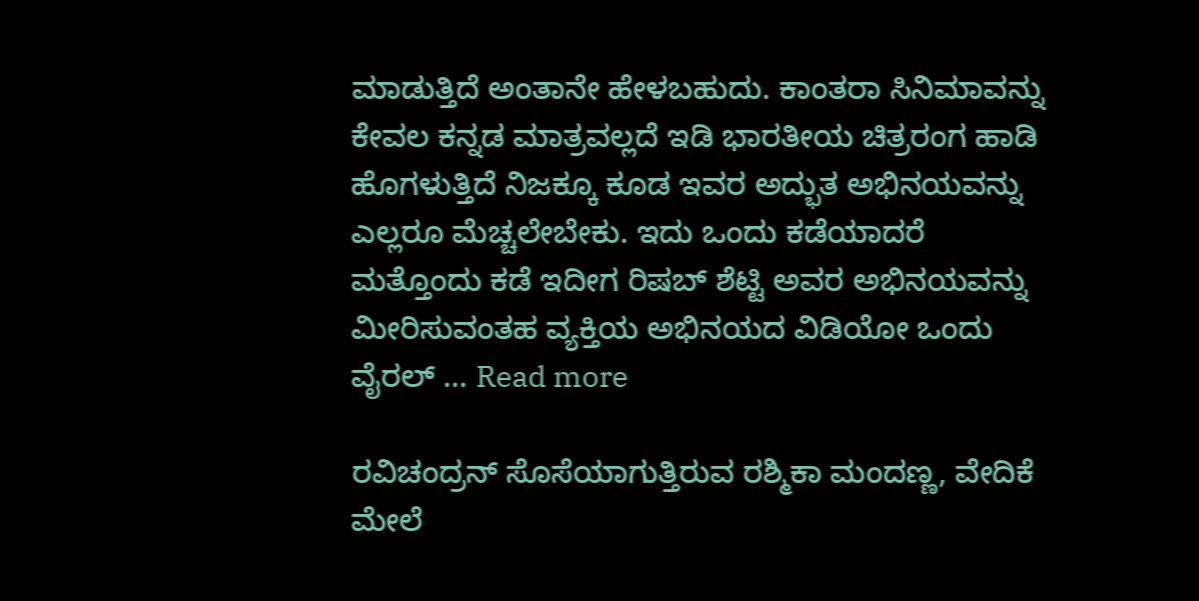ಮಾಡುತ್ತಿದೆ ಅಂತಾನೇ ಹೇಳಬಹುದು. ಕಾಂತರಾ ಸಿನಿಮಾವನ್ನು ಕೇವಲ ಕನ್ನಡ ಮಾತ್ರವಲ್ಲದೆ ಇಡಿ ಭಾರತೀಯ ಚಿತ್ರರಂಗ ಹಾಡಿ ಹೊಗಳುತ್ತಿದೆ ನಿಜಕ್ಕೂ ಕೂಡ ಇವರ ಅದ್ಭುತ ಅಭಿನಯವನ್ನು ಎಲ್ಲರೂ ಮೆಚ್ಚಲೇಬೇಕು. ಇದು ಒಂದು ಕಡೆಯಾದರೆ ಮತ್ತೊಂದು ಕಡೆ ಇದೀಗ ರಿಷಬ್ ಶೆಟ್ಟಿ ಅವರ ಅಭಿನಯವನ್ನು ಮೀರಿಸುವಂತಹ ವ್ಯಕ್ತಿಯ ಅಭಿನಯದ ವಿಡಿಯೋ ಒಂದು ವೈರಲ್ … Read more

ರವಿಚಂದ್ರನ್ ಸೊಸೆಯಾಗುತ್ತಿರುವ ರಶ್ಮಿಕಾ ಮಂದಣ್ಣ, ವೇದಿಕೆ ಮೇಲೆ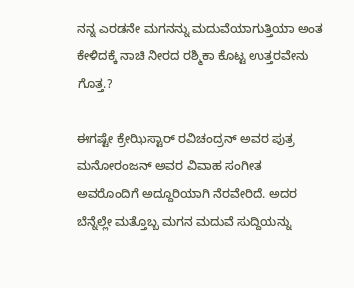ನನ್ನ ಎರಡನೇ ಮಗನನ್ನು ಮದುವೆಯಾಗುತ್ತಿಯಾ ಅಂತ ಕೇಳಿದಕ್ಕೆ ನಾಚಿ ನೀರದ ರಶ್ಮಿಕಾ ಕೊಟ್ಟ ಉತ್ತರವೇನು ಗೊತ್ತ.?

ಈಗಷ್ಟೇ ಕ್ರೇಝಿಸ್ಟಾರ್ ರವಿಚಂದ್ರನ್ ಅವರ ಪುತ್ರ ಮನೋರಂಜನ್ ಅವರ ವಿವಾಹ ಸಂಗೀತ ಅವರೊಂದಿಗೆ ಅದ್ದೂರಿಯಾಗಿ ನೆರವೇರಿದೆ. ಅದರ ಬೆನ್ನೆಲ್ಲೇ ಮತ್ತೊಬ್ಬ ಮಗನ ಮದುವೆ ಸುದ್ದಿಯನ್ನು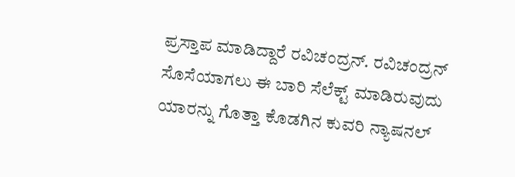ಪ್ರಸ್ತಾಪ ಮಾಡಿದ್ದಾರೆ ರವಿಚಂದ್ರನ್. ರವಿಚಂದ್ರನ್ ಸೊಸೆಯಾಗಲು ಈ ಬಾರಿ ಸೆಲೆಕ್ಟ್ ಮಾಡಿರುವುದು ಯಾರನ್ನು ಗೊತ್ತಾ ಕೊಡಗಿನ ಕುವರಿ ನ್ಯಾಷನಲ್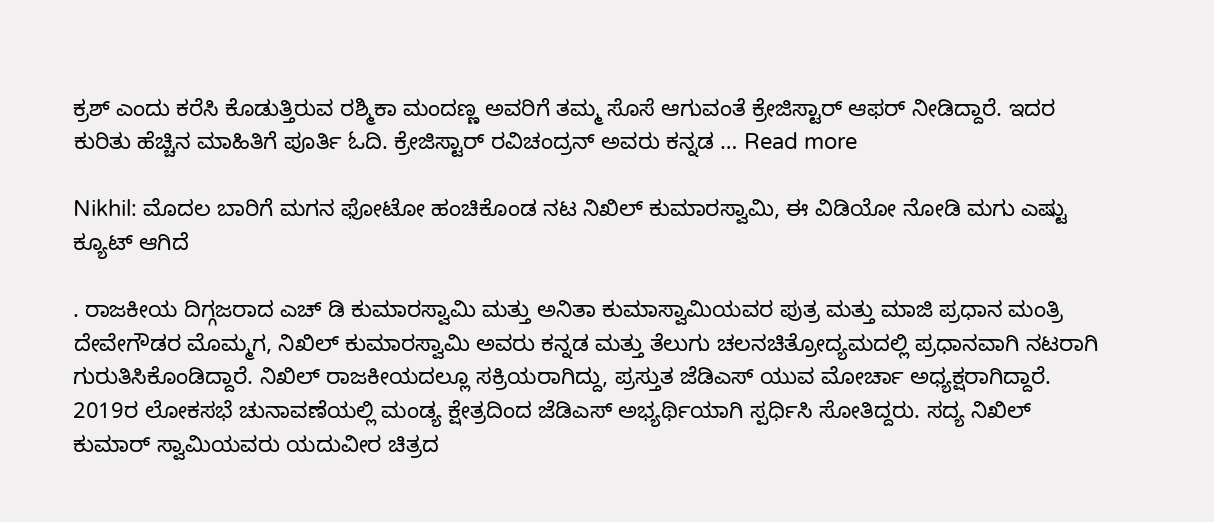ಕ್ರಶ್ ಎಂದು ಕರೆಸಿ ಕೊಡುತ್ತಿರುವ ರಶ್ಮಿಕಾ ಮಂದಣ್ಣ ಅವರಿಗೆ ತಮ್ಮ ಸೊಸೆ ಆಗುವಂತೆ ಕ್ರೇಜಿಸ್ಟಾರ್ ಆಫರ್ ನೀಡಿದ್ದಾರೆ. ಇದರ ಕುರಿತು ಹೆಚ್ಚಿನ ಮಾಹಿತಿಗೆ ಪೂರ್ತಿ ಓದಿ. ಕ್ರೇಜಿಸ್ಟಾರ್ ರವಿಚಂದ್ರನ್ ಅವರು ಕನ್ನಡ … Read more

Nikhil: ಮೊದಲ ಬಾರಿಗೆ ಮಗನ ಫೋಟೋ ಹಂಚಿಕೊಂಡ ನಟ ನಿಖಿಲ್ ಕುಮಾರಸ್ವಾಮಿ, ಈ ವಿಡಿಯೋ ನೋಡಿ ಮಗು ಎಷ್ಟು ಕ್ಯೂಟ್ ಆಗಿದೆ

. ರಾಜಕೀಯ ದಿಗ್ಗಜರಾದ ಎಚ್‌ ಡಿ ಕುಮಾರಸ್ವಾಮಿ ಮತ್ತು ಅನಿತಾ ಕುಮಾಸ್ವಾಮಿಯವರ ಪುತ್ರ ಮತ್ತು ಮಾಜಿ ಪ್ರಧಾನ ಮಂತ್ರಿ ದೇವೇಗೌಡರ ಮೊಮ್ಮಗ, ನಿಖಿಲ್ ಕುಮಾರಸ್ವಾಮಿ ಅವರು ಕನ್ನಡ ಮತ್ತು ತೆಲುಗು ಚಲನಚಿತ್ರೋದ್ಯಮದಲ್ಲಿ ಪ್ರಧಾನವಾಗಿ ನಟರಾಗಿ ಗುರುತಿಸಿಕೊಂಡಿದ್ದಾರೆ. ನಿಖಿಲ್ ರಾಜಕೀಯದಲ್ಲೂ ಸಕ್ರಿಯರಾಗಿದ್ದು, ಪ್ರಸ್ತುತ ಜೆಡಿಎಸ್ ಯುವ ಮೋರ್ಚಾ ಅಧ್ಯಕ್ಷರಾಗಿದ್ದಾರೆ. 2019ರ ಲೋಕಸಭೆ ಚುನಾವಣೆಯಲ್ಲಿ ಮಂಡ್ಯ ಕ್ಷೇತ್ರದಿಂದ ಜೆಡಿಎಸ್ ಅಭ್ಯರ್ಥಿಯಾಗಿ ಸ್ಪರ್ಧಿಸಿ ಸೋತಿದ್ದರು. ಸದ್ಯ ನಿಖಿಲ್ ಕುಮಾರ್ ಸ್ವಾಮಿಯವರು ಯದುವೀರ ಚಿತ್ರದ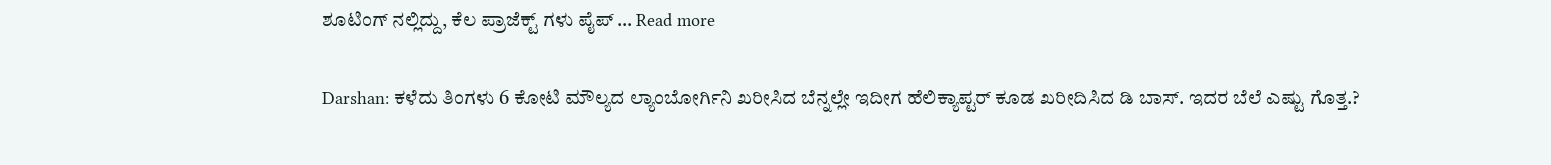ಶೂಟಿಂಗ್ ನಲ್ಲಿದ್ದು, ಕೆಲ ಪ್ರಾಜೆಕ್ಟ್ ಗಳು ಪೈಪ್ … Read more

Darshan: ಕಳೆದು ತಿಂಗಳು 6 ಕೋಟಿ ಮೌಲ್ಯದ ಲ್ಯಾಂಬೋರ್ಗಿನಿ ಖರೀಸಿದ ಬೆನ್ನಲ್ಲೇ ಇದೀಗ ಹೆಲಿಕ್ಯಾಪ್ಟರ್ ಕೂಡ ಖರೀದಿಸಿದ ಡಿ ಬಾಸ್. ಇದರ ಬೆಲೆ ಎಷ್ಟು ಗೊತ್ತ.?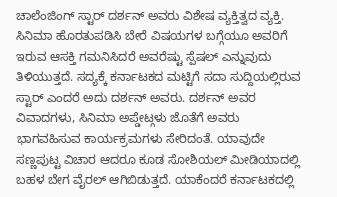ಚಾಲೆಂಜಿಂಗ್ ಸ್ಟಾರ್ ದರ್ಶನ್ ಅವರು ವಿಶೇಷ ವ್ಯಕ್ತಿತ್ವದ ವ್ಯಕ್ತಿ. ಸಿನಿಮಾ ಹೊರತುಪಡಿಸಿ ಬೇರೆ ವಿಷಯಗಳ ಬಗ್ಗೆಯೂ ಅವರಿಗೆ ಇರುವ ಆಸಕ್ತಿ ಗಮನಿಸಿದರೆ ಅವರೆಷ್ಟು ಸ್ಪೆಷಲ್ ಎನ್ನುವುದು ತಿಳಿಯುತ್ತದೆ. ಸದ್ಯಕ್ಕೆ ಕರ್ನಾಟಕದ ಮಟ್ಟಿಗೆ ಸದಾ ಸುದ್ದಿಯಲ್ಲಿರುವ ಸ್ಟಾರ್ ಎಂದರೆ ಅದು ದರ್ಶನ್ ಅವರು. ದರ್ಶನ್ ಅವರ ವಿವಾದಗಳು, ಸಿನಿಮಾ ಅಪ್ಡೇಟ್ಗಳು ಜೊತೆಗೆ ಅವರು ಭಾಗವಹಿಸುವ ಕಾರ್ಯಕ್ರಮಗಳು ಸೇರಿದಂತೆ. ಯಾವುದೇ ಸಣ್ಣಪುಟ್ಟ ವಿಚಾರ ಆದರೂ ಕೂಡ ಸೋಶಿಯಲ್ ಮೀಡಿಯಾದಲ್ಲಿ ಬಹಳ ಬೇಗ ವೈರಲ್ ಆಗಿಬಿಡುತ್ತದೆ. ಯಾಕೆಂದರೆ ಕರ್ನಾಟಕದಲ್ಲಿ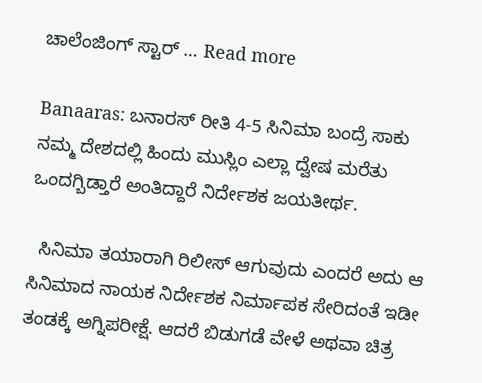ಚಾಲೆಂಜಿಂಗ್ ಸ್ಟಾರ್ … Read more

Banaaras: ಬನಾರಸ್ ರೀತಿ 4-5 ಸಿನಿಮಾ ಬಂದ್ರೆ ಸಾಕು ನಮ್ಮ ದೇಶದಲ್ಲಿ ಹಿಂದು ಮುಸ್ಲಿಂ ಎಲ್ಲಾ ದ್ವೇಷ ಮರೆತು ಒಂದಗ್ಬಿಡ್ತಾರೆ ಅಂತಿದ್ದಾರೆ ನಿರ್ದೇಶಕ ಜಯತೀರ್ಥ.

  ಸಿನಿಮಾ ತಯಾರಾಗಿ ರಿಲೀಸ್ ಆಗುವುದು ಎಂದರೆ ಅದು ಆ ಸಿನಿಮಾದ ನಾಯಕ ನಿರ್ದೇಶಕ ನಿರ್ಮಾಪಕ ಸೇರಿದಂತೆ ಇಡೀ ತಂಡಕ್ಕೆ ಅಗ್ನಿಪರೀಕ್ಷೆ. ಆದರೆ ಬಿಡುಗಡೆ ವೇಳೆ ಅಥವಾ ಚಿತ್ರ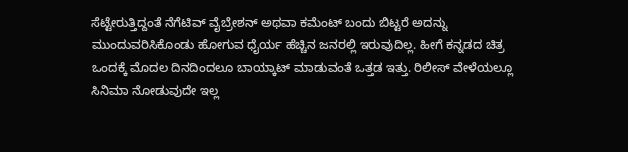ಸೆಟ್ಟೇರುತ್ತಿದ್ದಂತೆ ನೆಗೆಟಿವ್ ವೈಬ್ರೇಶನ್ ಅಥವಾ ಕಮೆಂಟ್ ಬಂದು ಬಿಟ್ಟರೆ ಅದನ್ನು ಮುಂದುವರಿಸಿಕೊಂಡು ಹೋಗುವ ಧೈರ್ಯ ಹೆಚ್ಚಿನ ಜನರಲ್ಲಿ ಇರುವುದಿಲ್ಲ. ಹೀಗೆ ಕನ್ನಡದ ಚಿತ್ರ ಒಂದಕ್ಕೆ ಮೊದಲ ದಿನದಿಂದಲೂ ಬಾಯ್ಕಾಟ್ ಮಾಡುವಂತೆ ಒತ್ತಡ ಇತ್ತು. ರಿಲೀಸ್ ವೇಳೆಯಲ್ಲೂ ಸಿನಿಮಾ ನೋಡುವುದೇ ಇಲ್ಲ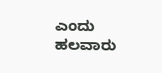ಎಂದು ಹಲವಾರು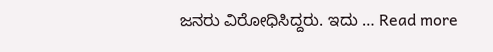ಜನರು ವಿರೋಧಿಸಿದ್ದರು. ಇದು … Read more